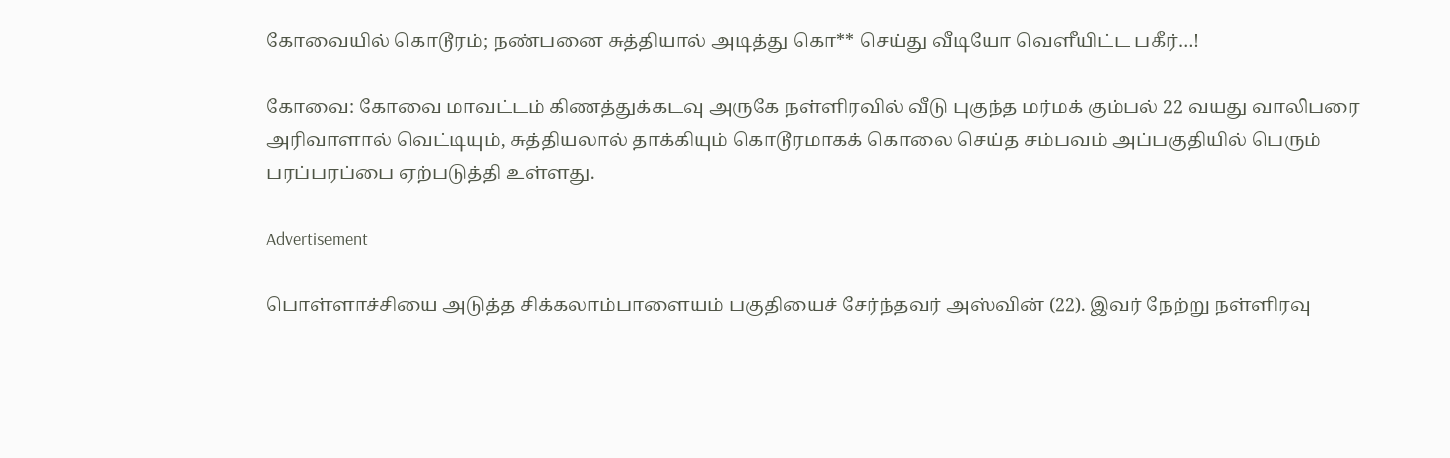கோவையில் கொடூரம்; நண்பனை சுத்தியால் அடித்து கொ** செய்து வீடியோ வெளீயிட்ட பகீர்…!

கோவை: கோவை மாவட்டம் கிணத்துக்கடவு அருகே நள்ளிரவில் வீடு புகுந்த மர்மக் கும்பல் 22 வயது வாலிபரை அரிவாளால் வெட்டியும், சுத்தியலால் தாக்கியும் கொடூரமாகக் கொலை செய்த சம்பவம் அப்பகுதியில் பெரும் பரப்பரப்பை ஏற்படுத்தி உள்ளது.

Advertisement

பொள்ளாச்சியை அடுத்த சிக்கலாம்பாளையம் பகுதியைச் சேர்ந்தவர் அஸ்வின் (22). இவர் நேற்று நள்ளிரவு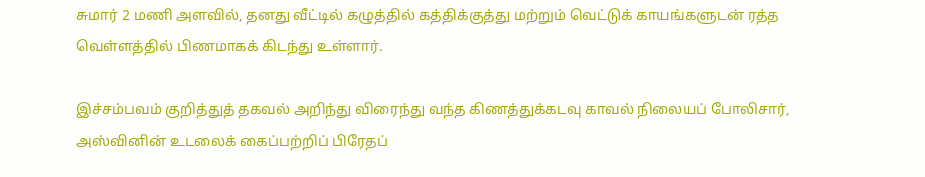சுமார் 2 மணி அளவில், தனது வீட்டில் கழுத்தில் கத்திக்குத்து மற்றும் வெட்டுக் காயங்களுடன் ரத்த வெள்ளத்தில் பிணமாகக் கிடந்து உள்ளார்.

இச்சம்பவம் குறித்துத் தகவல் அறிந்து விரைந்து வந்த கிணத்துக்கடவு காவல் நிலையப் போலிசார், அஸ்வினின் உடலைக் கைப்பற்றிப் பிரேதப்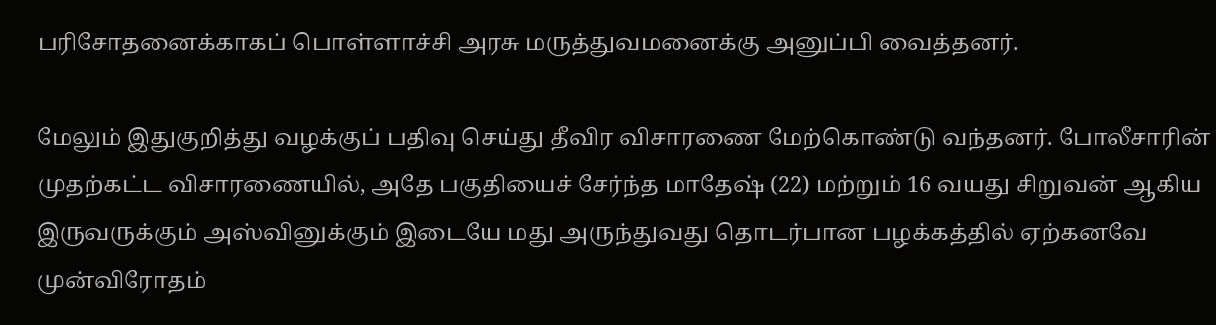பரிசோதனைக்காகப் பொள்ளாச்சி அரசு மருத்துவமனைக்கு அனுப்பி வைத்தனர்.

மேலும் இதுகுறித்து வழக்குப் பதிவு செய்து தீவிர விசாரணை மேற்கொண்டு வந்தனர். போலீசாரின் முதற்கட்ட விசாரணையில், அதே பகுதியைச் சேர்ந்த மாதேஷ் (22) மற்றும் 16 வயது சிறுவன் ஆகிய இருவருக்கும் அஸ்வினுக்கும் இடையே மது அருந்துவது தொடர்பான பழக்கத்தில் ஏற்கனவே முன்விரோதம்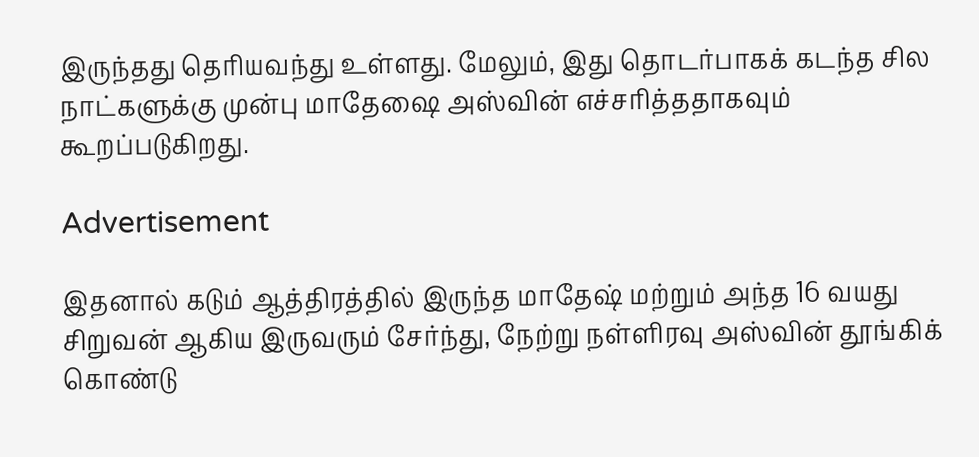இருந்தது தெரியவந்து உள்ளது. மேலும், இது தொடர்பாகக் கடந்த சில நாட்களுக்கு முன்பு மாதேஷை அஸ்வின் எச்சரித்ததாகவும் கூறப்படுகிறது.

Advertisement

இதனால் கடும் ஆத்திரத்தில் இருந்த மாதேஷ் மற்றும் அந்த 16 வயது சிறுவன் ஆகிய இருவரும் சேர்ந்து, நேற்று நள்ளிரவு அஸ்வின் தூங்கிக் கொண்டு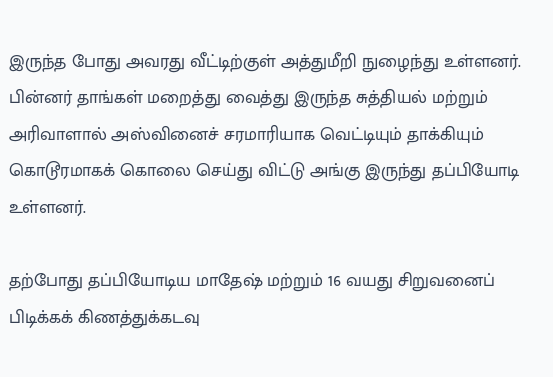இருந்த போது அவரது வீட்டிற்குள் அத்துமீறி நுழைந்து உள்ளனர். பின்னர் தாங்கள் மறைத்து வைத்து இருந்த சுத்தியல் மற்றும் அரிவாளால் அஸ்வினைச் சரமாரியாக வெட்டியும் தாக்கியும் கொடூரமாகக் கொலை செய்து விட்டு அங்கு இருந்து தப்பியோடி உள்ளனர்.

தற்போது தப்பியோடிய மாதேஷ் மற்றும் 16 வயது சிறுவனைப் பிடிக்கக் கிணத்துக்கடவு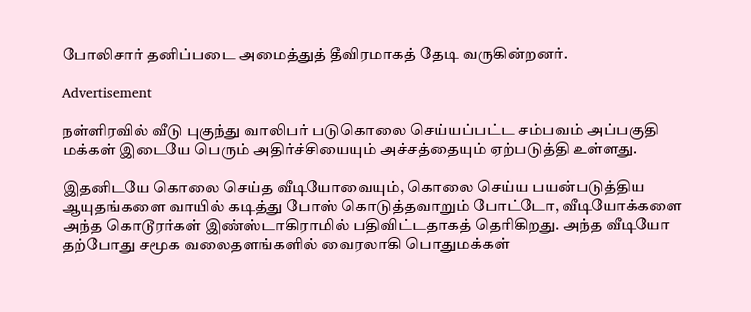போலிசார் தனிப்படை அமைத்துத் தீவிரமாகத் தேடி வருகின்றனர்.

Advertisement

நள்ளிரவில் வீடு புகுந்து வாலிபர் படுகொலை செய்யப்பட்ட சம்பவம் அப்பகுதி மக்கள் இடையே பெரும் அதிர்ச்சியையும் அச்சத்தையும் ஏற்படுத்தி உள்ளது.

இதனிடயே கொலை செய்த வீடியோவையும், கொலை செய்ய பயன்படுத்திய ஆயுதங்களை வாயில் கடித்து போஸ் கொடுத்தவாறும் போட்டோ, வீடியோக்களை அந்த கொடூரர்கள் இண்ஸ்டாகிராமில் பதிவிட்டதாகத் தெரிகிறது. அந்த வீடியோ தற்போது சமூக வலைதளங்களில் வைரலாகி பொதுமக்கள்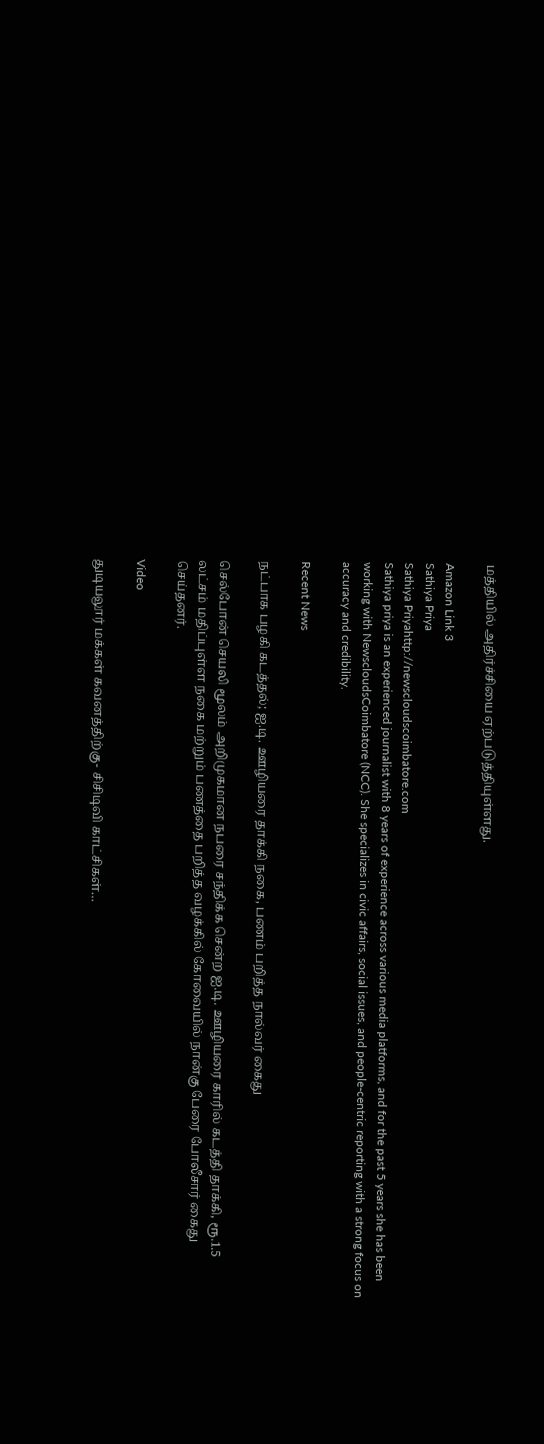மத்தியில் அதிர்ச்சியை ஏற்படுத்தியுள்ளது.

Amazon Link 3
Sathiya Priya
Sathiya Priyahttp://newscloudscoimbatore.com
Sathiya priya is an experienced journalist with 8 years of experience across various media platforms, and for the past 5 years she has been working with NewscloudsCoimbatore (NCC). She specializes in civic affairs, social issues, and people-centric reporting with a strong focus on accuracy and credibility.

Recent News

நட்பாக பழகி கடத்தல்; ஐ.டி. ஊழியரை தாக்கி நகை, பணம் பறித்த நால்வர் கைது

செல்போன் செயலி மூலம் அறிமுகமான நபரை சந்திக்க சென்ற ஐ.டி. ஊழியரை காரில் கடத்தி தாக்கி, ரூ.1.5 லட்சம் மதிப்புள்ள நகை மற்றும் பணத்தை பறித்த வழக்கில் கோவையில் நான்கு பேரை போலீசார் கைது செய்தனர்.

Video

துடியலூர் மக்கள் கவனத்திற்கு- சிசிடிவி காட்சிகள்…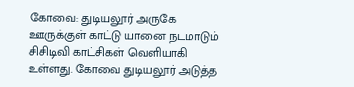கோவை: துடியலூர் அருகே ஊருக்குள் காட்டு யானை நடமாடும் சிசிடிவி காட்சிகள் வெளியாகி உள்ளது. கோவை துடியலூர் அடுத்த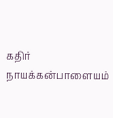கதிர் நாயக்கன்பாளையம்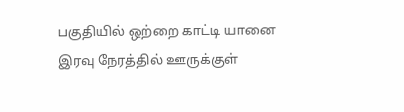பகுதியில் ஒற்றை காட்டி யானை இரவு நேரத்தில் ஊருக்குள்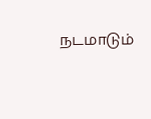நடமாடும்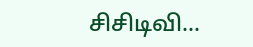சிசிடிவி...